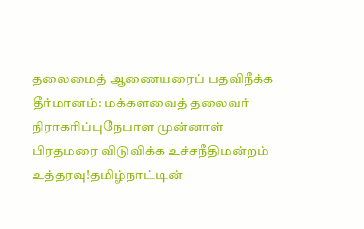தலைமைத் ஆணையரைப் பதவிநீக்க தீர்மானம்: மக்களவைத் தலைவர் நிராகரிப்புநேபாள முன்னாள் பிரதமரை விடுவிக்க உச்சநீதிமன்றம் உத்தரவு!தமிழ்நாட்டின்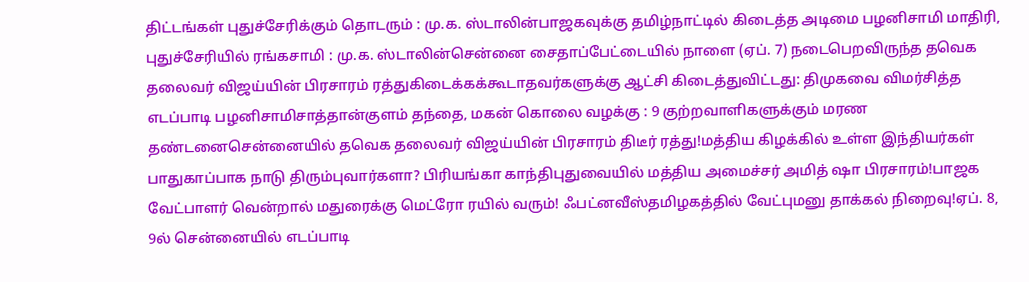திட்டங்கள் புதுச்சேரிக்கும் தொடரும் : மு.க. ஸ்டாலின்பாஜகவுக்கு தமிழ்நாட்டில் கிடைத்த அடிமை பழனிசாமி மாதிரி, புதுச்சேரியில் ரங்கசாமி : மு.க. ஸ்டாலின்சென்னை சைதாப்பேட்டையில் நாளை (ஏப். 7) நடைபெறவிருந்த தவெக தலைவர் விஜய்யின் பிரசாரம் ரத்துகிடைக்கக்கூடாதவர்களுக்கு ஆட்சி கிடைத்துவிட்டது: திமுகவை விமர்சித்த எடப்பாடி பழனிசாமிசாத்தான்குளம் தந்தை, மகன் கொலை வழக்கு : 9 குற்றவாளிகளுக்கும் மரண தண்டனைசென்னையில் தவெக தலைவர் விஜய்யின் பிரசாரம் திடீர் ரத்து!மத்திய கிழக்கில் உள்ள இந்தியர்கள் பாதுகாப்பாக நாடு திரும்புவார்களா? பிரியங்கா காந்திபுதுவையில் மத்திய அமைச்சர் அமித் ஷா பிரசாரம்!பாஜக வேட்பாளர் வென்றால் மதுரைக்கு மெட்ரோ ரயில் வரும்! ஃபட்னவீஸ்தமிழகத்தில் வேட்புமனு தாக்கல் நிறைவு!ஏப். 8, 9ல் சென்னையில் எடப்பாடி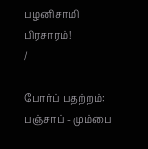பழனிசாமி பிரசாரம்!
/

போர்ப் பதற்றம்: பஞ்சாப் - மும்பை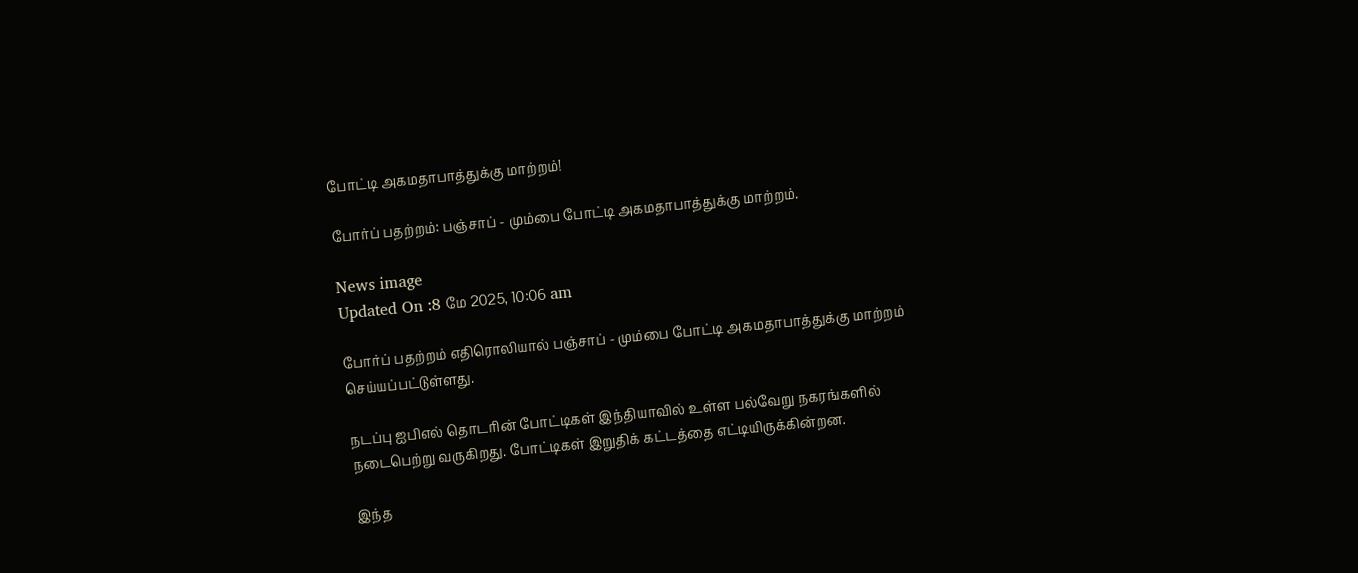போட்டி அகமதாபாத்துக்கு மாற்றம்!

போர்ப் பதற்றம்: பஞ்சாப் - மும்பை போட்டி அகமதாபாத்துக்கு மாற்றம்.

News image
Updated On :8 மே 2025, 10:06 am

போர்ப் பதற்றம் எதிரொலியால் பஞ்சாப் - மும்பை போட்டி அகமதாபாத்துக்கு மாற்றம் செய்யப்பட்டுள்ளது.

நடப்பு ஐபிஎல் தொடரின் போட்டிகள் இந்தியாவில் உள்ள பல்வேறு நகரங்களில் நடைபெற்று வருகிறது. போட்டிகள் இறுதிக் கட்டத்தை எட்டியிருக்கின்றன.

இந்த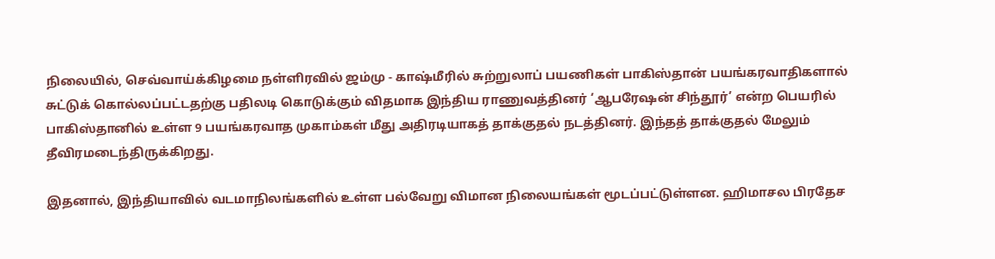நிலையில், செவ்வாய்க்கிழமை நள்ளிரவில் ஜம்மு - காஷ்மீரில் சுற்றுலாப் பயணிகள் பாகிஸ்தான் பயங்கரவாதிகளால் சுட்டுக் கொல்லப்பட்டதற்கு பதிலடி கொடுக்கும் விதமாக இந்திய ராணுவத்தினர் ‘ஆபரேஷன் சிந்தூர்’ என்ற பெயரில் பாகிஸ்தானில் உள்ள 9 பயங்கரவாத முகாம்கள் மீது அதிரடியாகத் தாக்குதல் நடத்தினர். இந்தத் தாக்குதல் மேலும் தீவிரமடைந்திருக்கிறது.

இதனால், இந்தியாவில் வடமாநிலங்களில் உள்ள பல்வேறு விமான நிலையங்கள் மூடப்பட்டுள்ளன. ஹிமாசல பிரதேச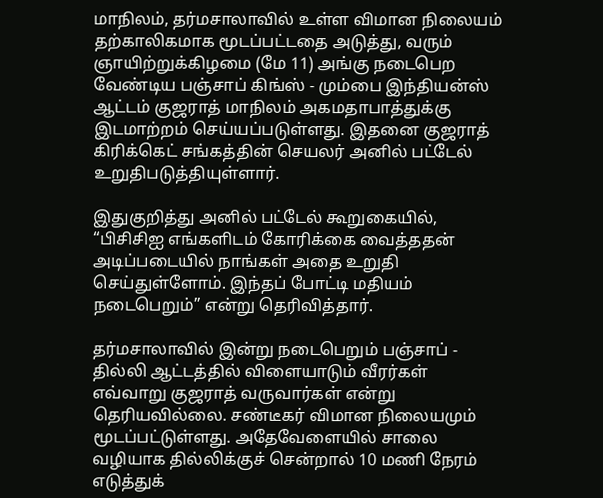மாநிலம், தர்மசாலாவில் உள்ள விமான நிலையம் தற்காலிகமாக மூடப்பட்டதை அடுத்து, வரும் ஞாயிற்றுக்கிழமை (மே 11) அங்கு நடைபெற வேண்டிய பஞ்சாப் கிங்ஸ் - மும்பை இந்தியன்ஸ் ஆட்டம் குஜராத் மாநிலம் அகமதாபாத்துக்கு இடமாற்றம் செய்யப்படுள்ளது. இதனை குஜராத் கிரிக்கெட் சங்கத்தின் செயலர் அனில் பட்டேல் உறுதிபடுத்தியுள்ளார்.

இதுகுறித்து அனில் பட்டேல் கூறுகையில், “பிசிசிஐ எங்களிடம் கோரிக்கை வைத்ததன் அடிப்படையில் நாங்கள் அதை உறுதி செய்துள்ளோம். இந்தப் போட்டி மதியம் நடைபெறும்” என்று தெரிவித்தார்.

தர்மசாலாவில் இன்று நடைபெறும் பஞ்சாப் - தில்லி ஆட்டத்தில் விளையாடும் வீரர்கள் எவ்வாறு குஜராத் வருவார்கள் என்று தெரியவில்லை. சண்டீகர் விமான நிலையமும் மூடப்பட்டுள்ளது. அதேவேளையில் சாலை வழியாக தில்லிக்குச் சென்றால் 10 மணி நேரம் எடுத்துக்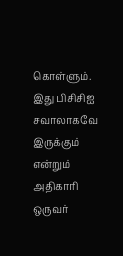கொள்ளும். இது பிசிசிஐ சவாலாகவே இருக்கும் என்றும் அதிகாரி ஒருவர்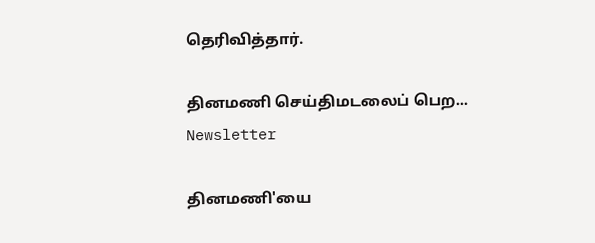தெரிவித்தார்.

தினமணி செய்திமடலைப் பெற... Newsletter

தினமணி'யை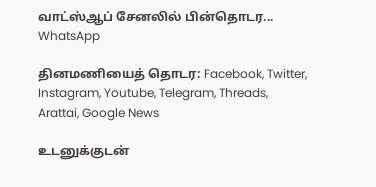வாட்ஸ்ஆப் சேனலில் பின்தொடர... WhatsApp

தினமணியைத் தொடர: Facebook, Twitter, Instagram, Youtube, Telegram, Threads, Arattai, Google News

உடனுக்குடன்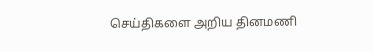செய்திகளை அறிய தினமணி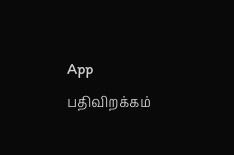App பதிவிறக்கம்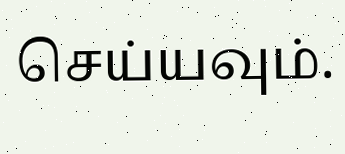செய்யவும்.